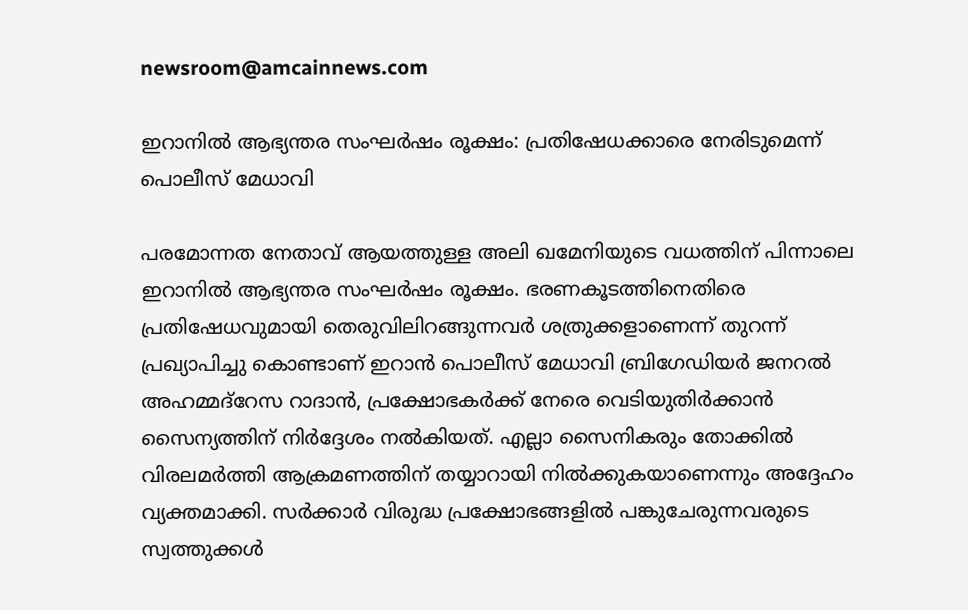newsroom@amcainnews.com

ഇറാനിൽ ആഭ്യന്തര സംഘർഷം രൂക്ഷം: പ്രതിഷേധക്കാരെ നേരിടുമെന്ന് പൊലീസ്‌ മേധാവി

പരമോന്നത നേതാവ് ആയത്തുള്ള അലി ഖമേനിയുടെ വധത്തിന് പിന്നാലെ ഇറാനിൽ ആഭ്യന്തര സംഘർഷം രൂക്ഷം. ഭരണകൂടത്തിനെതിരെ പ്രതിഷേധവുമായി തെരുവിലിറങ്ങുന്നവർ ശത്രുക്കളാണെന്ന്‌ തുറന്ന്‌ പ്രഖ്യാപിച്ചു കൊണ്ടാണ്‌ ഇറാൻ പൊലീസ്‌ മേധാവി ബ്രിഗേഡിയർ ജനറൽ അഹമ്മദ്‌റേസ റാദാൻ, പ്രക്ഷോഭകർക്ക് നേരെ വെടിയുതിർക്കാൻ സൈന്യത്തിന് നിർദ്ദേശം നൽകിയത്‌. എല്ലാ സൈനികരും തോക്കിൽ വിരലമർത്തി ആക്രമണത്തിന്‌ തയ്യാറായി നിൽക്കുകയാണെന്നും അദ്ദേഹം വ്യക്തമാക്കി. സർക്കാർ വിരുദ്ധ പ്രക്ഷോഭങ്ങളിൽ പങ്കുചേരുന്നവരുടെ സ്വത്തുക്കൾ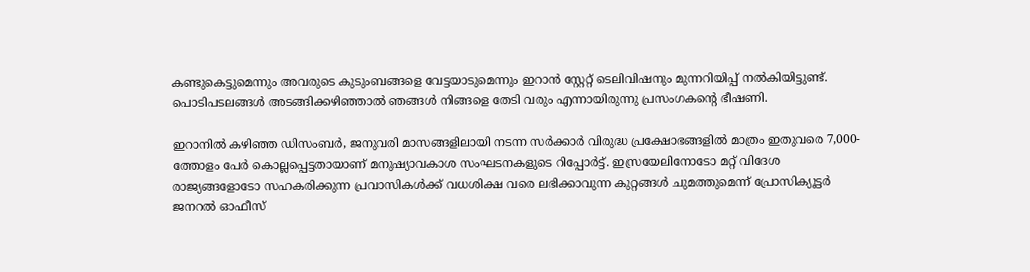കണ്ടുകെട്ടുമെന്നും അവരുടെ കുടുംബങ്ങളെ വേട്ടയാടുമെന്നും ഇറാൻ സ്റ്റേറ്റ് ടെലിവിഷനും മുന്നറിയിപ്പ് നൽകിയിട്ടുണ്ട്‌. പൊടിപടലങ്ങൾ അടങ്ങിക്കഴിഞ്ഞാൽ ഞങ്ങൾ നിങ്ങളെ തേടി വരും എന്നായിരുന്നു പ്രസംഗകന്റെ ഭീഷണി.

ഇറാനിൽ കഴിഞ്ഞ ഡിസംബർ, ജനുവരി മാസങ്ങളിലായി നടന്ന സർക്കാർ വിരുദ്ധ പ്രക്ഷോഭങ്ങളിൽ മാത്രം ഇതുവരെ 7,000-ത്തോളം പേർ കൊല്ലപ്പെട്ടതായാണ് മനുഷ്യാവകാശ സംഘടനകളുടെ റിപ്പോർട്ട്. ഇസ്രയേലിനോടോ മറ്റ് വിദേശ രാജ്യങ്ങളോടോ സഹകരിക്കുന്ന പ്രവാസികൾക്ക് വധശിക്ഷ വരെ ലഭിക്കാവുന്ന കുറ്റങ്ങൾ ചുമത്തുമെന്ന് പ്രോസിക്യൂട്ടർ ജനറൽ ഓഫീസ്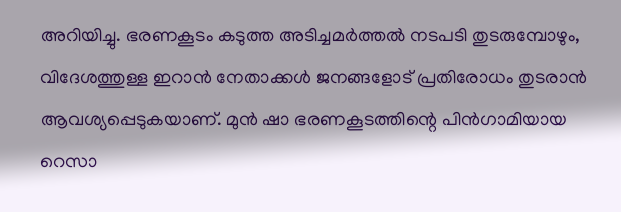അറിയിച്ചു. ഭരണകൂടം കടുത്ത അടിച്ചമർത്തൽ നടപടി തുടരുമ്പോഴും, വിദേശത്തുള്ള ഇറാൻ നേതാക്കൾ ജനങ്ങളോട് പ്രതിരോധം തുടരാൻ ആവശ്യപ്പെടുകയാണ്. മുൻ ഷാ ഭരണകൂടത്തിന്റെ പിൻഗാമിയായ റെസാ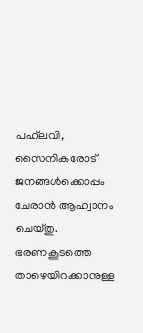പഹ്‌ലവി, സൈനികരോട് ജനങ്ങൾക്കൊപ്പം ചേരാൻ ആഹ്വാനം ചെയ്തു. ഭരണകൂടത്തെ താഴെയിറക്കാനുള്ള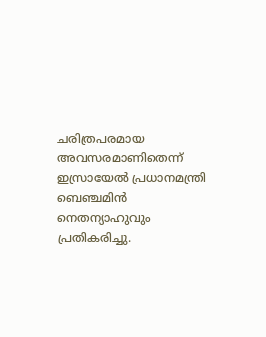ചരിത്രപരമായ അവസരമാണിതെന്ന് ഇസ്രായേൽ പ്രധാനമന്ത്രി ബെഞ്ചമിൻ നെതന്യാഹുവും പ്രതികരിച്ചു.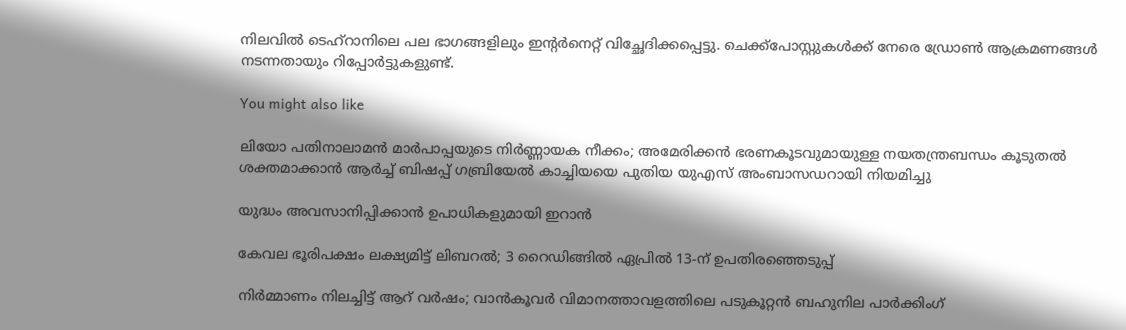നിലവിൽ ടെഹ്‌റാനിലെ പല ഭാഗങ്ങളിലും ഇന്റർനെറ്റ് വിച്ഛേദിക്കപ്പെട്ടു. ചെക്ക്‌പോസ്റ്റുകൾക്ക് നേരെ ഡ്രോൺ ആക്രമണങ്ങൾ നടന്നതായും റിപ്പോർട്ടുകളുണ്ട്.

You might also like

ലിയോ പതിനാലാമൻ മാർപാപ്പയുടെ നിർണ്ണായക നീക്കം; അമേരിക്കൻ ഭരണകൂടവുമായുള്ള നയതന്ത്രബന്ധം കൂടുതൽ ശക്തമാക്കാൻ ആർച്ച് ബിഷപ്പ് ഗബ്രിയേൽ കാച്ചിയയെ പുതിയ യുഎസ് അംബാസഡറായി നിയമിച്ചു

യുദ്ധം അവസാനിപ്പിക്കാന്‍ ഉപാധികളുമായി ഇറാന്‍

കേവല ഭൂരിപക്ഷം ലക്ഷ്യമിട്ട് ലിബറൽ; 3 റൈഡിങ്ങിൽ ഏപ്രിൽ 13-ന് ഉപതിരഞ്ഞെടുപ്പ്

നിർമ്മാണം നിലച്ചിട്ട് ആറ് വർഷം; വാൻകൂവർ വിമാനത്താവളത്തിലെ പടുകൂറ്റൻ ബഹുനില പാർക്കിംഗ്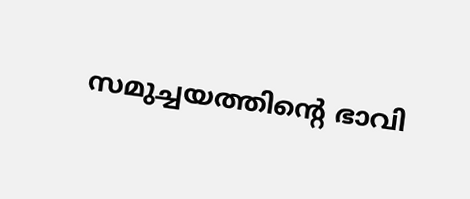സമുച്ചയത്തിന്റെ ഭാവി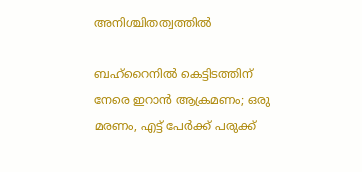അനിശ്ചിതത്വത്തിൽ

ബഹ്‌റൈനില്‍ കെട്ടിടത്തിന് നേരെ ഇറാന്‍ ആക്രമണം; ഒരു മരണം, എട്ട് പേര്‍ക്ക് പരുക്ക്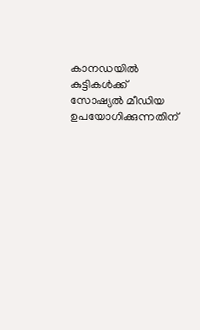കാനഡയിൽ കുട്ടികൾക്ക് സോഷ്യൽ മീഡിയ ഉപയോഗിക്കുന്നതിന്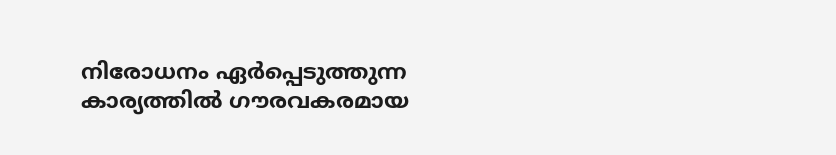നിരോധനം ഏർപ്പെടുത്തുന്ന കാര്യത്തിൽ ഗൗരവകരമായ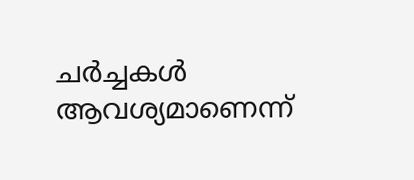ചർച്ചകൾ ആവശ്യമാണെന്ന്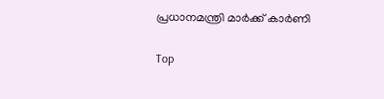പ്രധാനമന്ത്രി മാർക്ക് കാർണി

Top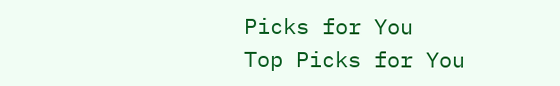Picks for You
Top Picks for You